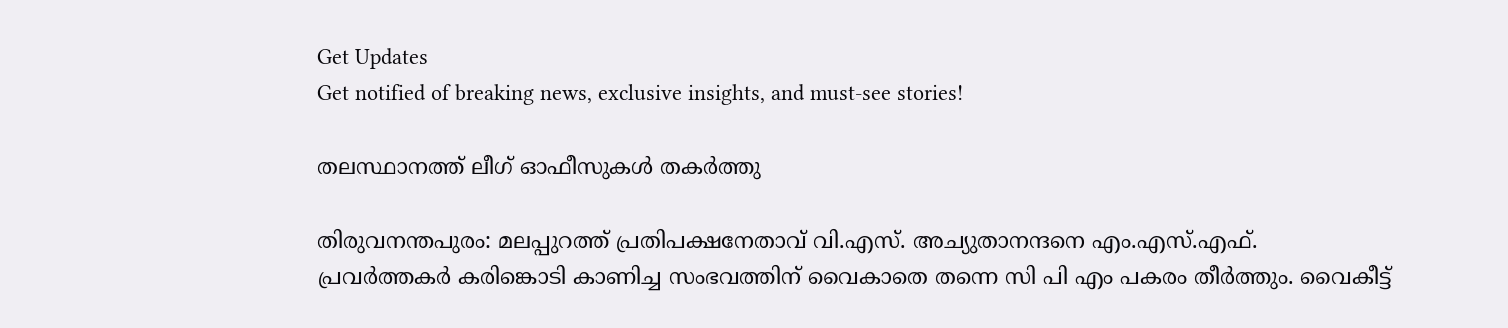Get Updates
Get notified of breaking news, exclusive insights, and must-see stories!

തലസ്ഥാനത്ത് ലീഗ് ഓഫീസുകള്‍ തകര്‍ത്തു

തിരുവനന്തപുരം: മലപ്പുറത്ത് പ്രതിപക്ഷനേതാവ് വി.എസ്. അച്യുതാനന്ദനെ എം.എസ്.എഫ്. പ്രവര്‍ത്തകര്‍ കരിങ്കൊടി കാണിച്ച സംഭവത്തിന് വൈകാതെ തന്നെ സി പി എം പകരം തീര്‍ത്തും. വൈകീട്ട്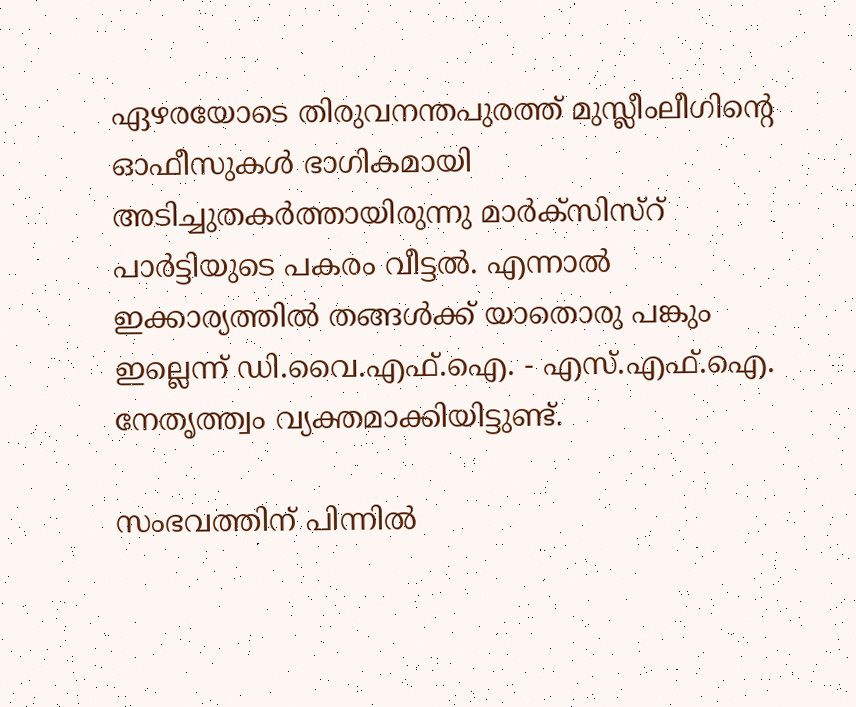ഏഴരയോടെ തിരുവനന്തപുരത്ത് മുസ്ലീംലീഗിന്റെ ഓഫീസുകള്‍ ഭാഗികമായി അടിച്ചുതകര്‍ത്തായിരുന്നു മാര്‍ക്സിസ്റ് പാര്‍ട്ടിയുടെ പകരം വീട്ടല്‍. എന്നാല്‍ ഇക്കാര്യത്തില്‍ തങ്ങള്‍ക്ക് യാതൊരു പങ്കും ഇല്ലെന്ന് ഡി.വൈ.എഫ്.ഐ. - എസ്.എഫ്.ഐ. നേതൃത്ത്വം വ്യക്തമാക്കിയിട്ടുണ്ട്.

സംഭവത്തിന് പിന്നില്‍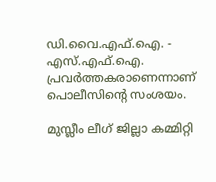ഡി.വൈ.എഫ്.ഐ. - എസ്.എഫ്.ഐ. പ്രവര്‍ത്തകരാണെന്നാണ് പൊലീസിന്റെ സംശയം.

മുസ്ലീം ലീഗ് ജില്ലാ കമ്മിറ്റി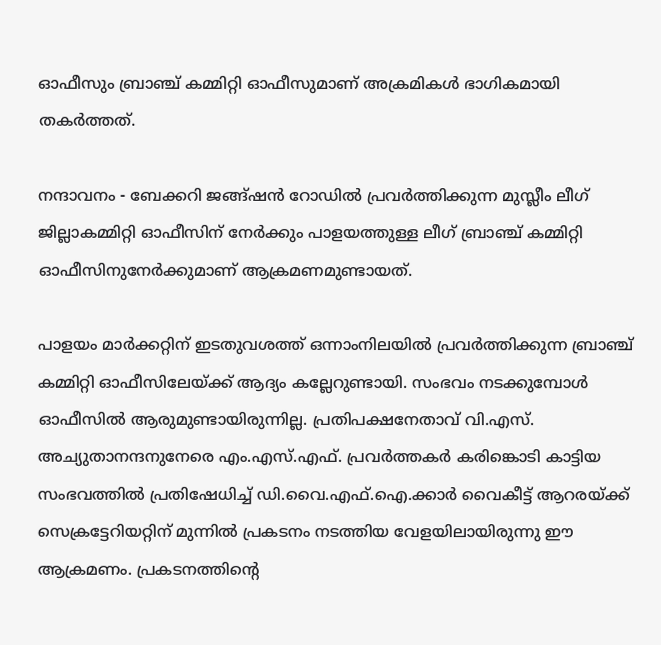ഓഫീസും ബ്രാഞ്ച് കമ്മിറ്റി ഓഫീസുമാണ് അക്രമികള്‍ ഭാഗികമായി തകര്‍ത്തത്.

നന്ദാവനം - ബേക്കറി ജങ്ങ്ഷന്‍ റോഡില്‍ പ്രവര്‍ത്തിക്കുന്ന മുസ്ലീം ലീഗ് ജില്ലാകമ്മിറ്റി ഓഫീസിന് നേര്‍ക്കും പാളയത്തുള്ള ലീഗ് ബ്രാഞ്ച് കമ്മിറ്റി ഓഫീസിനുനേര്‍ക്കുമാണ് ആക്രമണമുണ്ടായത്.

പാളയം മാര്‍ക്കറ്റിന് ഇടതുവശത്ത് ഒന്നാംനിലയില്‍ പ്രവര്‍ത്തിക്കുന്ന ബ്രാഞ്ച് കമ്മിറ്റി ഓഫീസിലേയ്ക്ക് ആദ്യം കല്ലേറുണ്ടായി. സംഭവം നടക്കുമ്പോള്‍ ഓഫീസില്‍ ആരുമുണ്ടായിരുന്നില്ല. പ്രതിപക്ഷനേതാവ് വി.എസ്. അച്യുതാനന്ദനുനേരെ എം.എസ്.എഫ്. പ്രവര്‍ത്തകര്‍ കരിങ്കൊടി കാട്ടിയ സംഭവത്തില്‍ പ്രതിഷേധിച്ച് ഡി.വൈ.എഫ്.ഐ.ക്കാര്‍ വൈകീട്ട് ആറരയ്ക്ക് സെക്രട്ടേറിയറ്റിന് മുന്നില്‍ പ്രകടനം നടത്തിയ വേളയിലായിരുന്നു ഈ ആക്രമണം. പ്രകടനത്തിന്റെ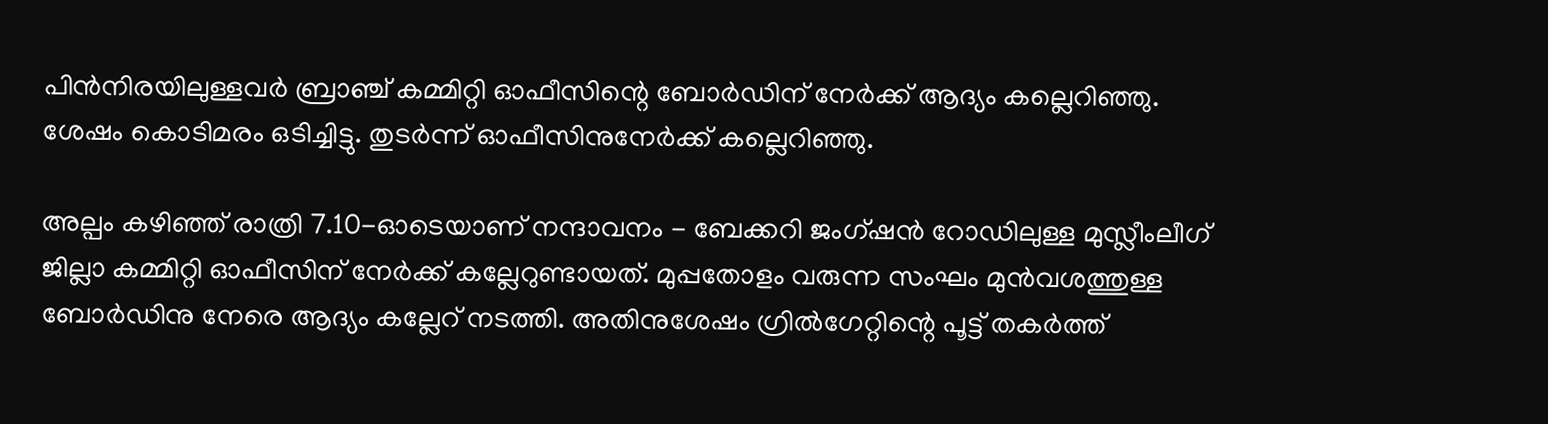പിന്‍നിരയിലുള്ളവര്‍ ബ്രാഞ്ച് കമ്മിറ്റി ഓഫീസിന്റെ ബോര്‍ഡിന് നേര്‍ക്ക് ആദ്യം കല്ലെറിഞ്ഞു. ശേഷം കൊടിമരം ഒടിച്ചിട്ടു. തുടര്‍ന്ന് ഓഫീസിനുനേര്‍ക്ക് കല്ലെറിഞ്ഞു.

അല്പം കഴിഞ്ഞ് രാത്രി 7.10-ഓടെയാണ് നന്ദാവനം - ബേക്കറി ജംഗ്ഷന്‍ റോഡിലുള്ള മുസ്ലീംലീഗ് ജില്ലാ കമ്മിറ്റി ഓഫീസിന് നേര്‍ക്ക് കല്ലേറുണ്ടായത്. മുപ്പതോളം വരുന്ന സംഘം മുന്‍വശത്തുള്ള ബോര്‍ഡിനു നേരെ ആദ്യം കല്ലേറ് നടത്തി. അതിനുശേഷം ഗ്രില്‍ഗേറ്റിന്റെ പൂട്ട് തകര്‍ത്ത്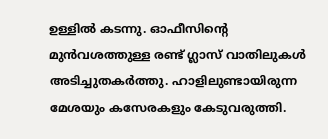ഉള്ളില്‍ കടന്നു. ഓഫീസിന്റെ മുന്‍വശത്തുള്ള രണ്ട് ഗ്ലാസ് വാതിലുകള്‍ അടിച്ചുതകര്‍ത്തു. ഹാളിലുണ്ടായിരുന്ന മേശയും കസേരകളും കേടുവരുത്തി.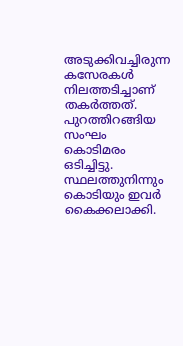അടുക്കിവച്ചിരുന്ന കസേരകള്‍ നിലത്തടിച്ചാണ് തകര്‍ത്തത്. പുറത്തിറങ്ങിയ സംഘം കൊടിമരം ഒടിച്ചിട്ടു. സ്ഥലത്തുനിന്നും കൊടിയും ഇവര്‍ കൈക്കലാക്കി.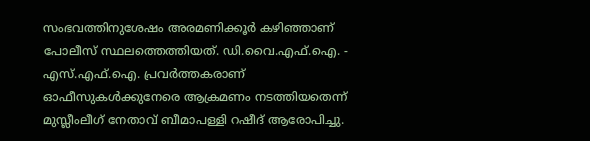സംഭവത്തിനുശേഷം അരമണിക്കൂര്‍ കഴിഞ്ഞാണ് പോലീസ് സ്ഥലത്തെത്തിയത്. ഡി.വൈ.എഫ്.ഐ. - എസ്.എഫ്.ഐ. പ്രവര്‍ത്തകരാണ് ഓഫീസുകള്‍ക്കുനേരെ ആക്രമണം നടത്തിയതെന്ന് മുസ്ലീംലീഗ് നേതാവ് ബീമാപള്ളി റഷീദ് ആരോപിച്ചു.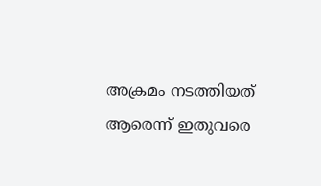അക്രമം നടത്തിയത് ആരെന്ന് ഇതുവരെ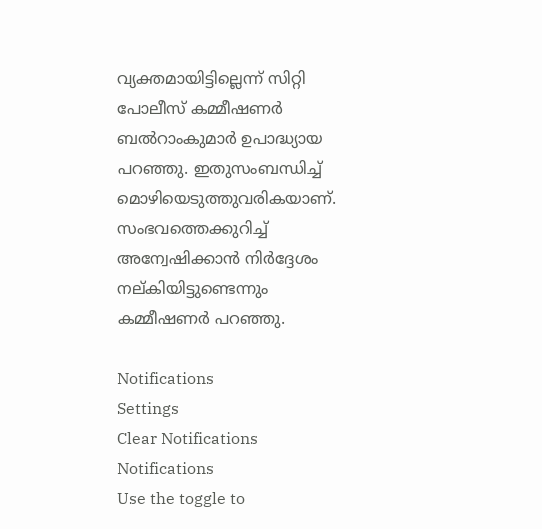വ്യക്തമായിട്ടില്ലെന്ന് സിറ്റി പോലീസ് കമ്മീഷണര്‍ ബല്‍റാംകുമാര്‍ ഉപാദ്ധ്യായ പറഞ്ഞു. ഇതുസംബന്ധിച്ച് മൊഴിയെടുത്തുവരികയാണ്. സംഭവത്തെക്കുറിച്ച് അന്വേഷിക്കാന്‍ നിര്‍ദ്ദേശം നല്കിയിട്ടുണ്ടെന്നും കമ്മീഷണര്‍ പറഞ്ഞു.

Notifications
Settings
Clear Notifications
Notifications
Use the toggle to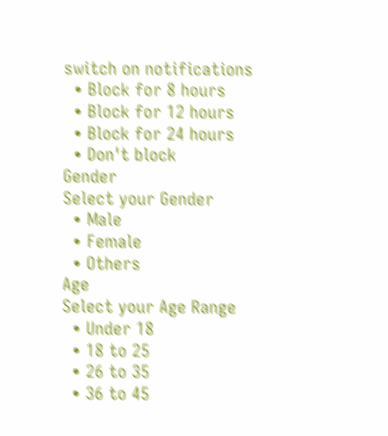switch on notifications
  • Block for 8 hours
  • Block for 12 hours
  • Block for 24 hours
  • Don't block
Gender
Select your Gender
  • Male
  • Female
  • Others
Age
Select your Age Range
  • Under 18
  • 18 to 25
  • 26 to 35
  • 36 to 45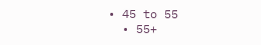• 45 to 55
  • 55+